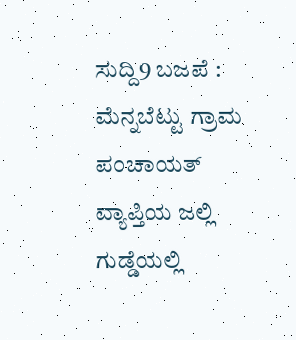ಸುದ್ದಿ9 ಬಜಪೆ : ಮೆನ್ನಬೆಟ್ಟು ಗ್ರಾಮ ಪಂಚಾಯತ್ ವ್ಯಾಪ್ತಿಯ ಜಲ್ಲಿ ಗುಡ್ಡೆಯಲ್ಲಿ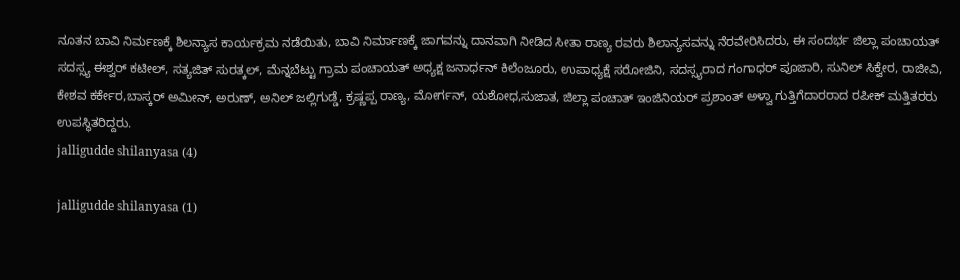ನೂತನ ಬಾವಿ ನಿರ್ಮಣಕ್ಕೆ ಶಿಲನ್ಯಾಸ ಕಾರ್ಯಕ್ರಮ ನಡೆಯಿತು, ಬಾವಿ ನಿರ್ಮಾಣಕ್ಕೆ ಜಾಗವನ್ನು ದಾನವಾಗಿ ನೀಡಿದ ಸೀತಾ ರಾಣ್ಯ ರವರು ಶಿಲಾನ್ಯಸವನ್ನು ನೆರವೇರಿಸಿದರು, ಈ ಸಂದರ್ಭ ಜಿಲ್ಲಾ ಪಂಚಾಯತ್ ಸದಸ್ಸ್ಯ ಈಶ್ವರ್ ಕಟೀಲ್, ಸತ್ಯಜಿತ್ ಸುರತ್ಕಲ್, ಮೆನ್ನಬೆಟ್ಟು ಗ್ರಾಮ ಪಂಚಾಯತ್ ಅಧ್ಯಕ್ಷ ಜನಾರ್ಧನ್ ಕಿಲೆಂಜೂರು, ಉಪಾಧ್ಯಕ್ಷೆ ಸರೋಜಿನಿ, ಸದಸ್ಸ್ಯರಾದ ಗಂಗಾಧರ್ ಪೂಜಾರಿ, ಸುನಿಲ್ ಸಿಕ್ವೇರ, ರಾಜೀವಿ, ಕೇಶವ ಕರ್ಕೇರ,ಬಾಸ್ಕರ್ ಅಮೀನ್, ಅರುಣ್, ಅನಿಲ್ ಜಲ್ಲಿಗುಡ್ಡೆ, ಕ್ರಷ್ಣಪ್ಪ ರಾಣ್ಯ, ಮೋರ್ಗನ್, ಯಶೋಧ,ಸುಜಾತ, ಜಿಲ್ಲಾ ಪಂಚಾತ್ ಇಂಜಿನಿಯರ್ ಪ್ರಶಾಂತ್ ಅಳ್ವಾ ಗುತ್ತಿಗೆದಾರರಾದ ರಪೀಕ್ ಮತ್ತಿತರರು ಉಪಸ್ಥಿತರಿದ್ದರು.
jalligudde shilanyasa (4)

jalligudde shilanyasa (1)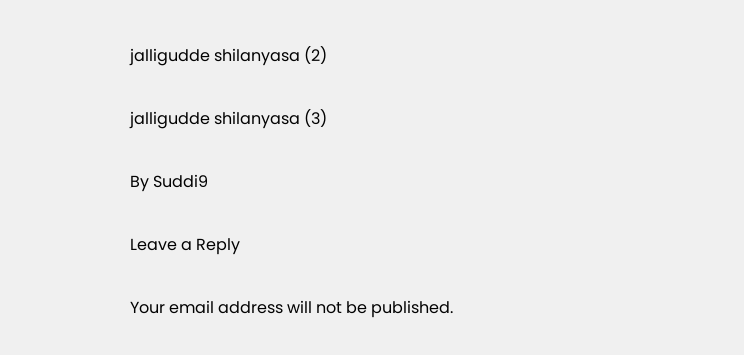jalligudde shilanyasa (2)

jalligudde shilanyasa (3)

By Suddi9

Leave a Reply

Your email address will not be published.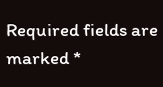Required fields are marked *